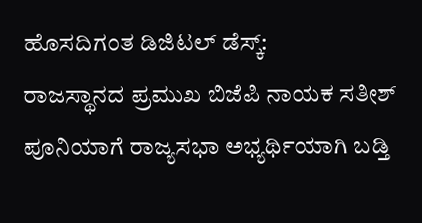ಹೊಸದಿಗಂತ ಡಿಜಿಟಲ್ ಡೆಸ್ಕ್:
ರಾಜಸ್ಥಾನದ ಪ್ರಮುಖ ಬಿಜೆಪಿ ನಾಯಕ ಸತೀಶ್ ಪೂನಿಯಾಗೆ ರಾಜ್ಯಸಭಾ ಅಭ್ಯರ್ಥಿಯಾಗಿ ಬಡ್ತಿ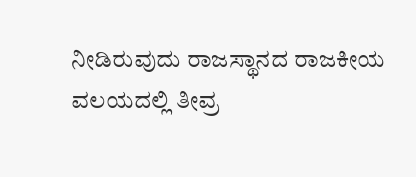ನೀಡಿರುವುದು ರಾಜಸ್ಥಾನದ ರಾಜಕೀಯ ವಲಯದಲ್ಲಿ ತೀವ್ರ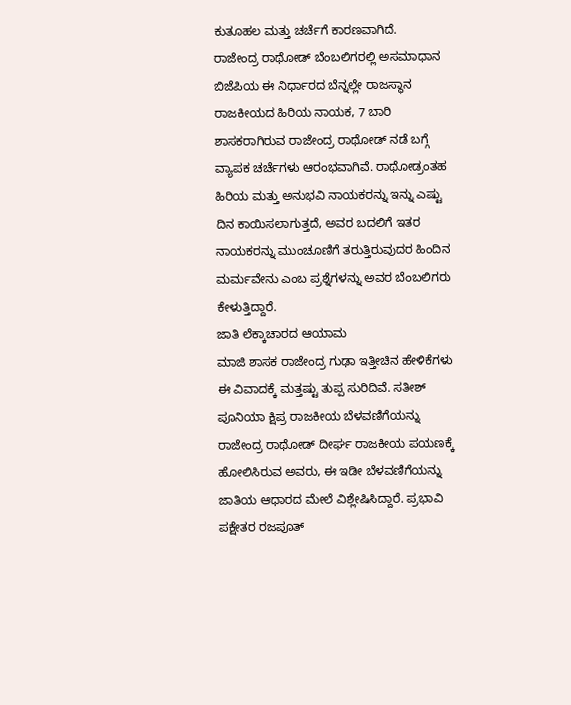ಕುತೂಹಲ ಮತ್ತು ಚರ್ಚೆಗೆ ಕಾರಣವಾಗಿದೆ.
ರಾಜೇಂದ್ರ ರಾಥೋಡ್ ಬೆಂಬಲಿಗರಲ್ಲಿ ಅಸಮಾಧಾನ
ಬಿಜೆಪಿಯ ಈ ನಿರ್ಧಾರದ ಬೆನ್ನಲ್ಲೇ ರಾಜಸ್ಥಾನ ರಾಜಕೀಯದ ಹಿರಿಯ ನಾಯಕ, 7 ಬಾರಿ ಶಾಸಕರಾಗಿರುವ ರಾಜೇಂದ್ರ ರಾಥೋಡ್ ನಡೆ ಬಗ್ಗೆ ವ್ಯಾಪಕ ಚರ್ಚೆಗಳು ಆರಂಭವಾಗಿವೆ. ರಾಥೋಡ್ರಂತಹ ಹಿರಿಯ ಮತ್ತು ಅನುಭವಿ ನಾಯಕರನ್ನು ಇನ್ನು ಎಷ್ಟು ದಿನ ಕಾಯಿಸಲಾಗುತ್ತದೆ, ಅವರ ಬದಲಿಗೆ ಇತರ ನಾಯಕರನ್ನು ಮುಂಚೂಣಿಗೆ ತರುತ್ತಿರುವುದರ ಹಿಂದಿನ ಮರ್ಮವೇನು ಎಂಬ ಪ್ರಶ್ನೆಗಳನ್ನು ಅವರ ಬೆಂಬಲಿಗರು ಕೇಳುತ್ತಿದ್ದಾರೆ.
ಜಾತಿ ಲೆಕ್ಕಾಚಾರದ ಆಯಾಮ
ಮಾಜಿ ಶಾಸಕ ರಾಜೇಂದ್ರ ಗುಢಾ ಇತ್ತೀಚಿನ ಹೇಳಿಕೆಗಳು ಈ ವಿವಾದಕ್ಕೆ ಮತ್ತಷ್ಟು ತುಪ್ಪ ಸುರಿದಿವೆ. ಸತೀಶ್ ಪೂನಿಯಾ ಕ್ಷಿಪ್ರ ರಾಜಕೀಯ ಬೆಳವಣಿಗೆಯನ್ನು ರಾಜೇಂದ್ರ ರಾಥೋಡ್ ದೀರ್ಘ ರಾಜಕೀಯ ಪಯಣಕ್ಕೆ ಹೋಲಿಸಿರುವ ಅವರು, ಈ ಇಡೀ ಬೆಳವಣಿಗೆಯನ್ನು ಜಾತಿಯ ಆಧಾರದ ಮೇಲೆ ವಿಶ್ಲೇಷಿಸಿದ್ದಾರೆ. ಪ್ರಭಾವಿ ಪಕ್ಷೇತರ ರಜಪೂತ್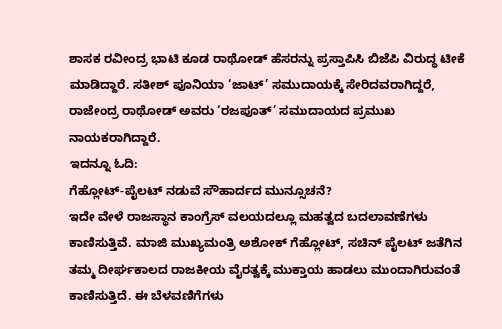ಶಾಸಕ ರವೀಂದ್ರ ಭಾಟಿ ಕೂಡ ರಾಥೋಡ್ ಹೆಸರನ್ನು ಪ್ರಸ್ತಾಪಿಸಿ ಬಿಜೆಪಿ ವಿರುದ್ಧ ಟೀಕೆ ಮಾಡಿದ್ದಾರೆ. ಸತೀಶ್ ಪೂನಿಯಾ ‘ಜಾಟ್’ ಸಮುದಾಯಕ್ಕೆ ಸೇರಿದವರಾಗಿದ್ದರೆ, ರಾಜೇಂದ್ರ ರಾಥೋಡ್ ಅವರು ‘ರಜಪೂತ್’ ಸಮುದಾಯದ ಪ್ರಮುಖ ನಾಯಕರಾಗಿದ್ದಾರೆ.
ಇದನ್ನೂ ಓದಿ:
ಗೆಹ್ಲೋಟ್-ಪೈಲಟ್ ನಡುವೆ ಸೌಹಾರ್ದದ ಮುನ್ಸೂಚನೆ?
ಇದೇ ವೇಳೆ ರಾಜಸ್ಥಾನ ಕಾಂಗ್ರೆಸ್ ವಲಯದಲ್ಲೂ ಮಹತ್ವದ ಬದಲಾವಣೆಗಳು ಕಾಣಿಸುತ್ತಿವೆ. ಮಾಜಿ ಮುಖ್ಯಮಂತ್ರಿ ಅಶೋಕ್ ಗೆಹ್ಲೋಟ್, ಸಚಿನ್ ಪೈಲಟ್ ಜತೆಗಿನ ತಮ್ಮ ದೀರ್ಘಕಾಲದ ರಾಜಕೀಯ ವೈರತ್ವಕ್ಕೆ ಮುಕ್ತಾಯ ಹಾಡಲು ಮುಂದಾಗಿರುವಂತೆ ಕಾಣಿಸುತ್ತಿದೆ. ಈ ಬೆಳವಣಿಗೆಗಳು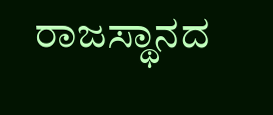ರಾಜಸ್ಥಾನದ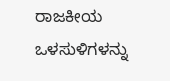ರಾಜಕೀಯ ಒಳಸುಳಿಗಳನ್ನು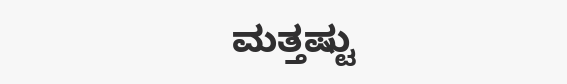ಮತ್ತಷ್ಟು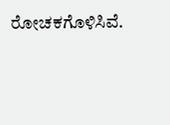ರೋಚಕಗೊಳಿಸಿವೆ.